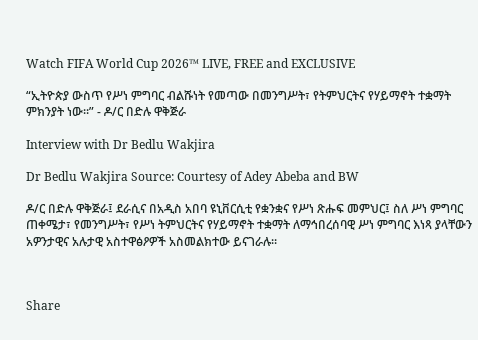Watch FIFA World Cup 2026™ LIVE, FREE and EXCLUSIVE

“ኢትዮጵያ ውስጥ የሥነ ምግባር ብልሹነት የመጣው በመንግሥት፣ የትምህርትና የሃይማኖት ተቋማት ምክንያት ነው።” - ዶ/ር በድሉ ዋቅጅራ

Interview with Dr Bedlu Wakjira

Dr Bedlu Wakjira Source: Courtesy of Adey Abeba and BW

ዶ/ር በድሉ ዋቅጅራ፤ ደራሲና በአዲስ አበባ ዩኒቨርሲቲ የቋንቋና የሥነ ጽሑፍ መምህር፤ ስለ ሥነ ምግባር ጠቀሜታ፣ የመንግሥት፣ የሥነ ትምህርትና የሃይማኖት ተቋማት ለማኅበረሰባዊ ሥነ ምግባር እነጻ ያላቸውን አዎንታዊና አሉታዊ አስተዋፅዖዎች አስመልክተው ይናገራሉ።



Share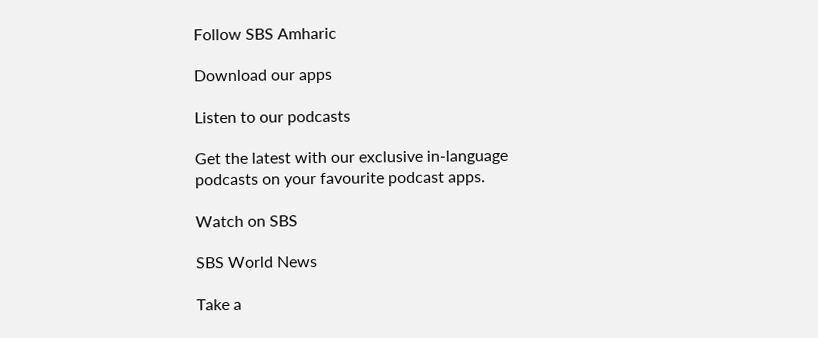Follow SBS Amharic

Download our apps

Listen to our podcasts

Get the latest with our exclusive in-language podcasts on your favourite podcast apps.

Watch on SBS

SBS World News

Take a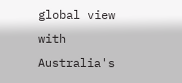global view with Australia's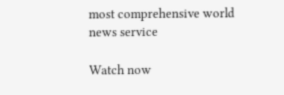most comprehensive world news service

Watch now